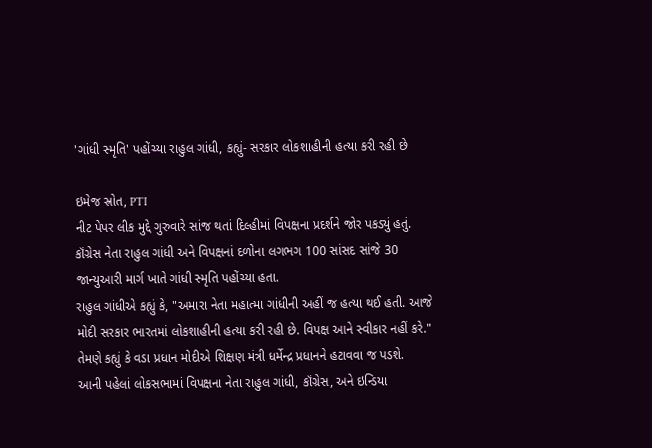'ગાંધી સ્મૃતિ' પહોંચ્યા રાહુલ ગાંધી, કહ્યું- સરકાર લોકશાહીની હત્યા કરી રહી છે

ઇમેજ સ્રોત, PTI
નીટ પેપર લીક મુદ્દે ગુરુવારે સાંજ થતાં દિલ્હીમાં વિપક્ષના પ્રદર્શને જોર પકડ્યું હતું.
કૉંગ્રેસ નેતા રાહુલ ગાંધી અને વિપક્ષનાં દળોના લગભગ 100 સાંસદ સાંજે 30 જાન્યુઆરી માર્ગ ખાતે ગાંધી સ્મૃતિ પહોંચ્યા હતા.
રાહુલ ગાંધીએ કહ્યું કે, "અમારા નેતા મહાત્મા ગાંધીની અહીં જ હત્યા થઈ હતી. આજે મોદી સરકાર ભારતમાં લોકશાહીની હત્યા કરી રહી છે. વિપક્ષ આને સ્વીકાર નહીં કરે."
તેમણે કહ્યું કે વડા પ્રધાન મોદીએ શિક્ષણ મંત્રી ધર્મેન્દ્ર પ્રધાનને હટાવવા જ પડશે.
આની પહેલાં લોકસભામાં વિપક્ષના નેતા રાહુલ ગાંધી, કૉંગ્રેસ, અને ઇન્ડિયા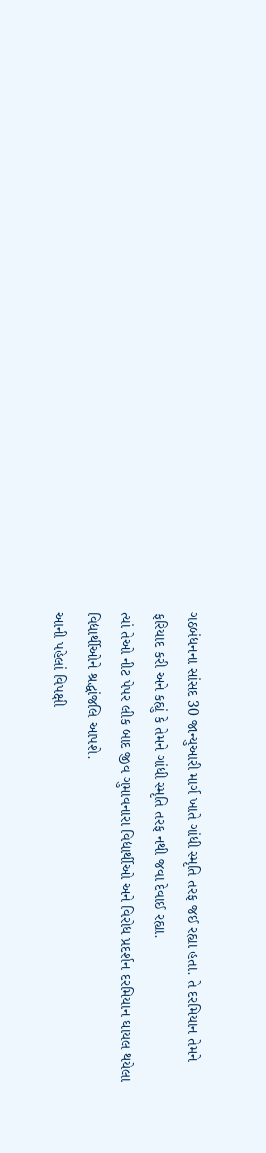ગઠબંધનના સાંસદ 30 જાન્યુઆરી માર્ગ ખાતે ગાંધી સ્મૃતિ તરફ જઈ રહ્યા હતા. તે દરમિયાન તેમને ફરિયાદ કરી અને કહ્યું કે તેમને ગાંધી સ્મૃતિ તરફ નથી જવા દેવાઈ રહ્યા.
ત્યાં તેઓ નીટ પેપર લીક બાદ જીવ ગુમાવનારા વિદ્યાર્થીઓ અને વિરોધ પ્રદર્શન દરમિયાન ઘાયલ થયેલા વિદ્યાર્થીઓને શ્રદ્ધાંજલિ આપશે.
આની પહેલાં વિપક્ષી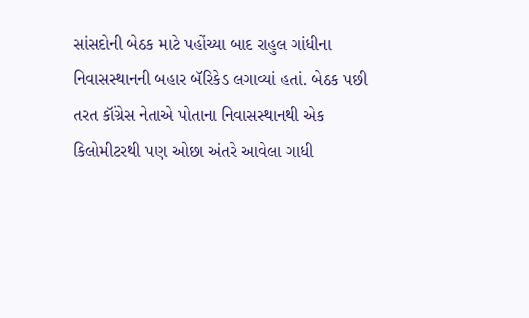સાંસદોની બેઠક માટે પહોંચ્યા બાદ રાહુલ ગાંધીના નિવાસસ્થાનની બહાર બૅરિકેડ લગાવ્યાં હતાં. બેઠક પછી તરત કૉંગ્રેસ નેતાએ પોતાના નિવાસસ્થાનથી એક કિલોમીટરથી પણ ઓછા અંતરે આવેલા ગાધી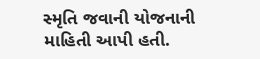સ્મૃતિ જવાની યોજનાની માહિતી આપી હતી.